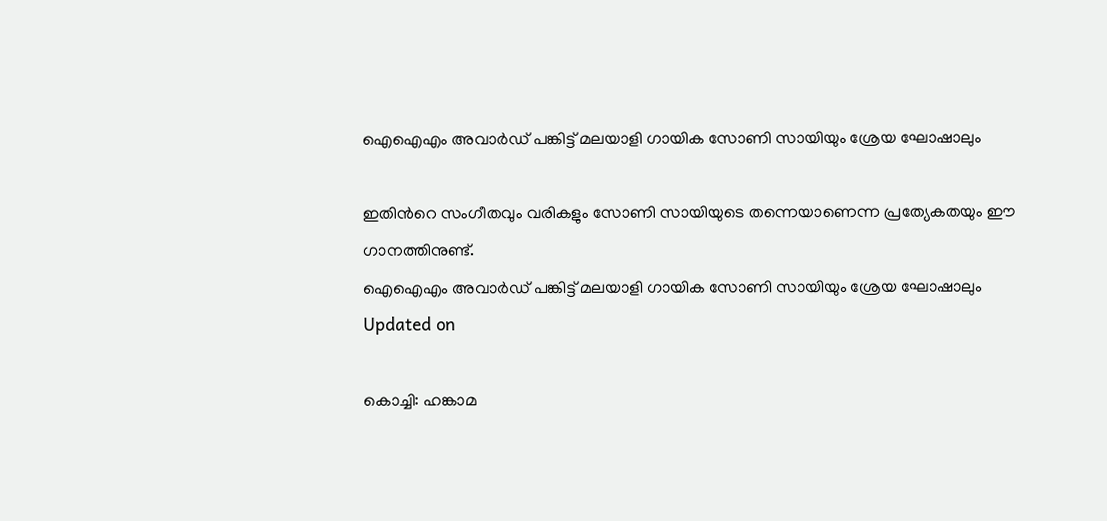ഐഐഎം അവാർഡ് പങ്കിട്ട് മലയാളി ഗായിക സോണി സായിയും ശ്രേയ ഘോഷാലും

ഇതിന്‍റെ സംഗീതവും വരികളും സോണി സായിയുടെ തന്നെയാണെന്ന പ്രത്യേകതയും ഈ ഗാനത്തിനുണ്ട്.
ഐഐഎം അവാർഡ് പങ്കിട്ട് മലയാളി ഗായിക സോണി സായിയും ശ്രേയ ഘോഷാലും
Updated on

കൊച്ചി: ഹങ്കാമ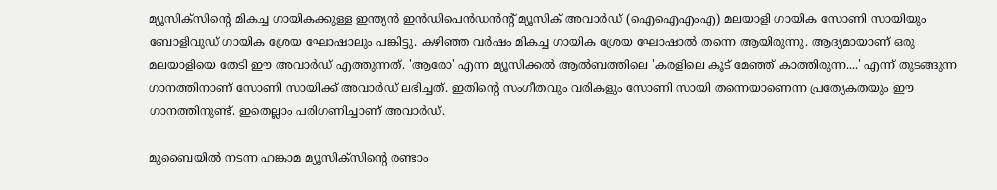മ്യൂസിക്സിന്‍റെ മികച്ച ഗായികക്കുള്ള ഇന്ത്യൻ ഇൻഡിപെൻഡൻൻ്റ് മ്യൂസിക് അവാർഡ് (ഐഐഎംഎ) മലയാളി ഗായിക സോണി സായിയും ബോളിവുഡ് ഗായിക ശ്രേയ ഘോഷാലും പങ്കിട്ടു. കഴിഞ്ഞ വർഷം മികച്ച ഗായിക ശ്രേയ ഘോഷാൽ തന്നെ ആയിരുന്നു. ആദ്യമായാണ് ഒരു മലയാളിയെ തേടി ഈ അവാർഡ് എത്തുന്നത്. 'ആരോ' എന്ന മ്യൂസിക്കൽ ആൽബത്തിലെ 'കരളിലെ കൂട് മേഞ്ഞ് കാത്തിരുന്ന....' എന്ന് തുടങ്ങുന്ന ഗാനത്തിനാണ് സോണി സായിക്ക് അവാർഡ് ലഭിച്ചത്. ഇതിന്‍റെ സംഗീതവും വരികളും സോണി സായി തന്നെയാണെന്ന പ്രത്യേകതയും ഈ ഗാനത്തിനുണ്ട്. ഇതെല്ലാം പരിഗണിച്ചാണ് അവാർഡ്.

മുബൈയിൽ നടന്ന ഹങ്കാമ മ്യൂസിക്സിന്‍റെ രണ്ടാം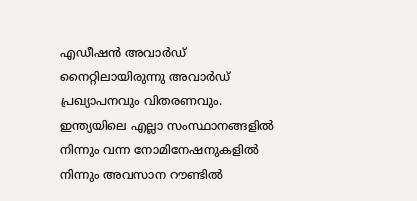എഡീഷൻ അവാർഡ് നൈറ്റിലായിരുന്നു അവാർഡ് പ്രഖ്യാപനവും വിതരണവും. ഇന്ത്യയിലെ എല്ലാ സംസ്ഥാനങ്ങളിൽ നിന്നും വന്ന നോമിനേഷനുകളിൽ നിന്നും അവസാന റൗണ്ടിൽ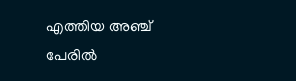എത്തിയ അഞ്ച് പേരിൽ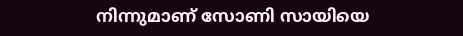നിന്നുമാണ് സോണി സായിയെ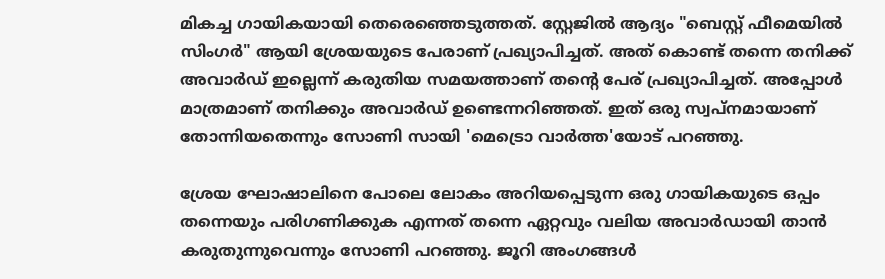മികച്ച ഗായികയായി തെരെഞ്ഞെടുത്തത്. സ്റ്റേജിൽ ആദ്യം "ബെസ്റ്റ് ഫീമെയിൽ സിംഗർ" ആയി ശ്രേയയുടെ പേരാണ് പ്രഖ്യാപിച്ചത്. അത് കൊണ്ട് തന്നെ തനിക്ക് അവാർഡ് ഇല്ലെന്ന് കരുതിയ സമയത്താണ് തന്‍റെ പേര് പ്രഖ്യാപിച്ചത്. അപ്പോൾ മാത്രമാണ് തനിക്കും അവാർഡ് ഉണ്ടെന്നറിഞ്ഞത്. ഇത് ഒരു സ്വപ്നമായാണ് തോന്നിയതെന്നും സോണി സായി 'മെട്രൊ വാർത്ത'യോട് പറഞ്ഞു.

ശ്രേയ ഘോഷാലിനെ പോലെ ലോകം അറിയപ്പെടുന്ന ഒരു ഗായികയുടെ ഒപ്പം തന്നെയും പരിഗണിക്കുക എന്നത് തന്നെ ഏറ്റവും വലിയ അവാർഡായി താൻ കരുതുന്നുവെന്നും സോണി പറഞ്ഞു. ജൂറി അംഗങ്ങൾ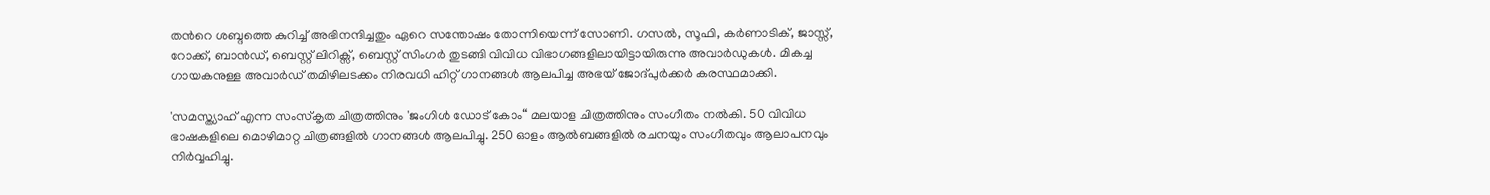തന്‍റെ ശബ്ദത്തെ കുറിച്ച് അഭിനന്ദിച്ചതും ഏറെ സന്തോഷം തോന്നിയെന്ന് സോണി. ഗസൽ, സൂഫി, കർണാടിക്, ജാസ്സ്, റോക്ക്, ബാൻഡ്, ബെസ്റ്റ് ലിറിക്സ്, ബെസ്റ്റ് സിംഗർ തുടങ്ങി വിവിധ വിഭാഗങ്ങളിലായിട്ടായിരുന്നു അവാർഡുകൾ. മികച്ച ഗായകനുള്ള അവാർഡ് തമിഴിലടക്കം നിരവധി ഹിറ്റ് ഗാനങ്ങൾ ആലപിച്ച അഭയ് ജോദ്പുർക്കർ കരസ്ഥമാക്കി.

'സമസ്ത്യാഹ് എന്ന സംസ്കൃത ചിത്രത്തിനും 'ജംഗിൾ ഡോട് കോം“ മലയാള ചിത്രത്തിനും സംഗീതം നൽകി. 50 വിവിധ ഭാഷകളിലെ മൊഴിമാറ്റ ചിത്രങ്ങളിൽ ഗാനങ്ങൾ ആലപിച്ചു. 250 ഓളം ആൽബങ്ങളിൽ രചനയും സംഗീതവും ആലാപനവും നിർവ്വഹിച്ചു.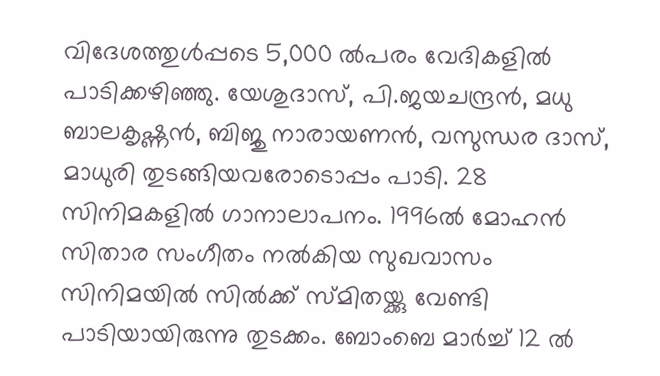വിദേശത്തുൾപ്പടെ 5,000 ൽപരം വേദികളിൽ പാടിക്കഴിഞ്ഞു. യേശുദാസ്, പി.ജയചന്ദ്രൻ, മധു ബാലകൃഷ്ണൻ, ബിജു നാരായണൻ, വസുന്ധര ദാസ്, മാധുരി തുടങ്ങിയവരോടൊപ്പം പാടി. 28 സിനിമകളിൽ ഗാനാലാപനം. 1996ൽ മോഹൻ സിതാര സംഗീതം നൽകിയ സുഖവാസം സിനിമയിൽ സിൽക്ക് സ്മിതയ്ക്കു വേണ്ടി പാടിയായിരുന്നു തുടക്കം. ബോംബെ മാർച്ച് 12 ൽ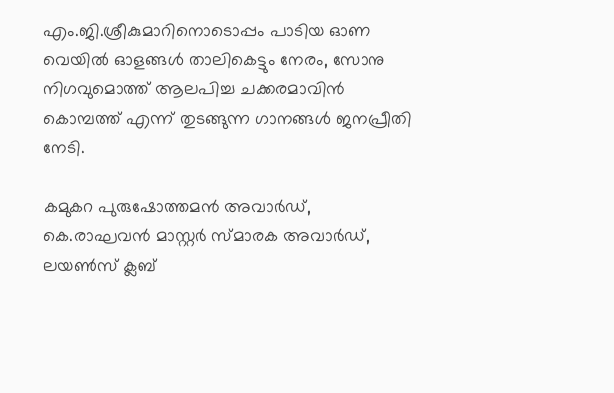എം.ജി.ശ്രീകുമാറിനൊടൊപ്പം പാടിയ ഓണ വെയിൽ ഓളങ്ങൾ താലികെട്ടും നേരം, സോനു നിഗവുമൊത്ത് ആലപിച്ച ചക്കരമാവിൻ കൊമ്പത്ത് എന്ന് തുടങ്ങുന്ന ഗാനങ്ങൾ ജനപ്രീതി നേടി.

കമുകറ പുരുഷോത്തമൻ അവാർഡ്, കെ.രാഘവൻ മാസ്റ്റർ സ്മാരക അവാർഡ്, ലയൺസ് ക്ലബ്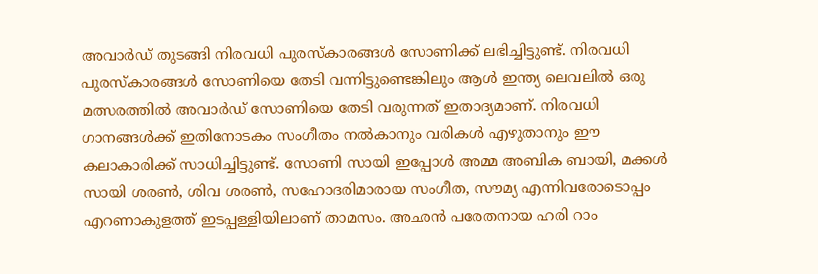അവാർഡ് തുടങ്ങി നിരവധി പുരസ്കാരങ്ങൾ സോണിക്ക് ലഭിച്ചിട്ടുണ്ട്. നിരവധി പുരസ്കാരങ്ങൾ സോണിയെ തേടി വന്നിട്ടുണ്ടെങ്കിലും ആൾ ഇന്ത്യ ലെവലിൽ ഒരു മത്സരത്തിൽ അവാർഡ് സോണിയെ തേടി വരുന്നത് ഇതാദ്യമാണ്. നിരവധി ഗാനങ്ങൾക്ക് ഇതിനോടകം സംഗീതം നൽകാനും വരികൾ എഴുതാനും ഈ കലാകാരിക്ക് സാധിച്ചിട്ടുണ്ട്. സോണി സായി ഇപ്പോൾ അമ്മ അബിക ബായി, മക്കൾ സായി ശരൺ, ശിവ ശരൺ, സഹോദരിമാരായ സംഗീത, സൗമ്യ എന്നിവരോടൊപ്പം എറണാകുളത്ത് ഇടപ്പള്ളിയിലാണ് താമസം. അഛൻ പരേതനായ ഹരി റാം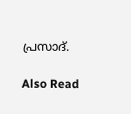പ്രസാദ്.

Also Read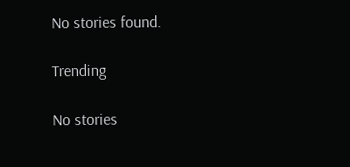No stories found.

Trending

No stories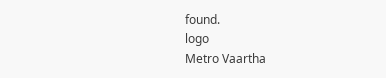found.
logo
Metro Vaartha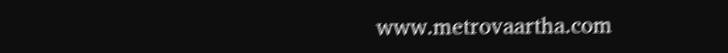www.metrovaartha.com